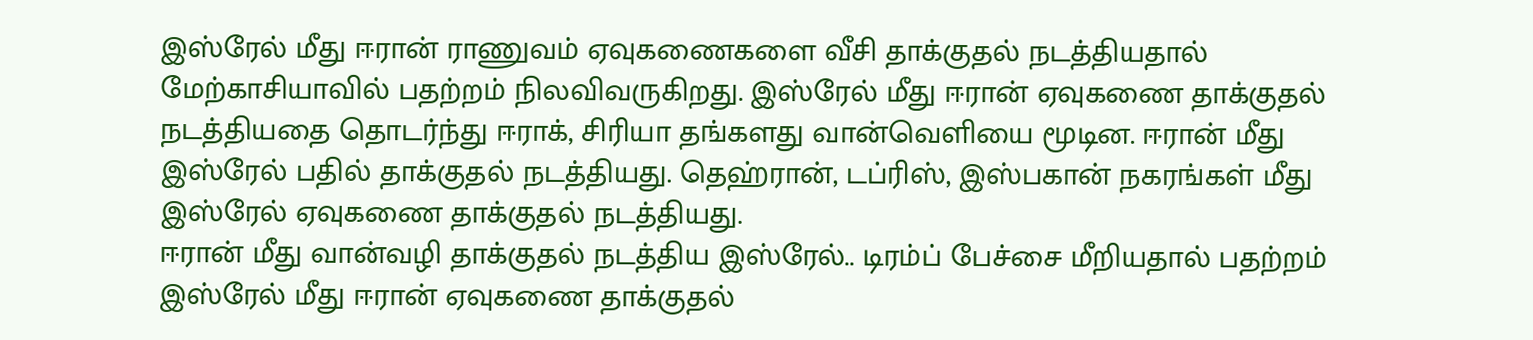இஸ்ரேல் மீது ஈரான் ராணுவம் ஏவுகணைகளை வீசி தாக்குதல் நடத்தியதால் மேற்காசியாவில் பதற்றம் நிலவிவருகிறது. இஸ்ரேல் மீது ஈரான் ஏவுகணை தாக்குதல் நடத்தியதை தொடர்ந்து ஈராக், சிரியா தங்களது வான்வெளியை மூடின. ஈரான் மீது இஸ்ரேல் பதில் தாக்குதல் நடத்தியது. தெஹ்ரான், டப்ரிஸ், இஸ்பகான் நகரங்கள் மீது இஸ்ரேல் ஏவுகணை தாக்குதல் நடத்தியது.
ஈரான் மீது வான்வழி தாக்குதல் நடத்திய இஸ்ரேல்.. டிரம்ப் பேச்சை மீறியதால் பதற்றம்
இஸ்ரேல் மீது ஈரான் ஏவுகணை தாக்குதல்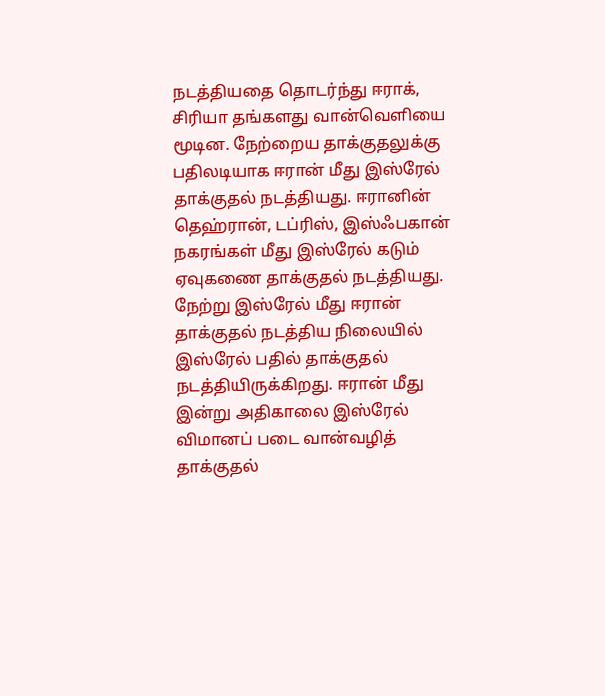நடத்தியதை தொடர்ந்து ஈராக், சிரியா தங்களது வான்வெளியை மூடின. நேற்றைய தாக்குதலுக்கு பதிலடியாக ஈரான் மீது இஸ்ரேல் தாக்குதல் நடத்தியது. ஈரானின் தெஹ்ரான், டப்ரிஸ், இஸ்ஃபகான் நகரங்கள் மீது இஸ்ரேல் கடும் ஏவுகணை தாக்குதல் நடத்தியது.
நேற்று இஸ்ரேல் மீது ஈரான் தாக்குதல் நடத்திய நிலையில் இஸ்ரேல் பதில் தாக்குதல் நடத்தியிருக்கிறது. ஈரான் மீது இன்று அதிகாலை இஸ்ரேல் விமானப் படை வான்வழித் தாக்குதல்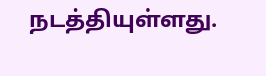நடத்தியுள்ளது.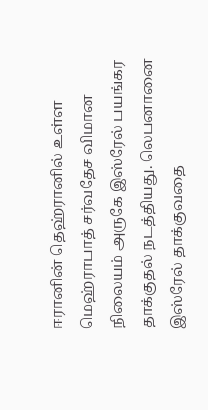ஈரானின் தெஹ்ரானில் உள்ள மெஹ்ராபாத் சர்வதேச விமான நிலையம் அருகே இஸ்ரேல் பயங்கர தாக்குதல் நடத்தியது. லெபனானை இஸ்ரேல் தாக்குவதை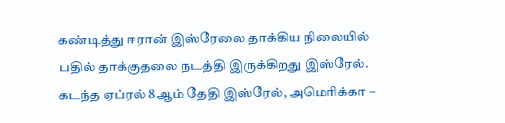கண்டித்து ஈரான் இஸ்ரேலை தாக்கிய நிலையில் பதில் தாக்குதலை நடத்தி இருக்கிறது இஸ்ரேல்.
கடந்த ஏப்ரல் 8ஆம் தேதி இஸ்ரேல், அமெரிக்கா –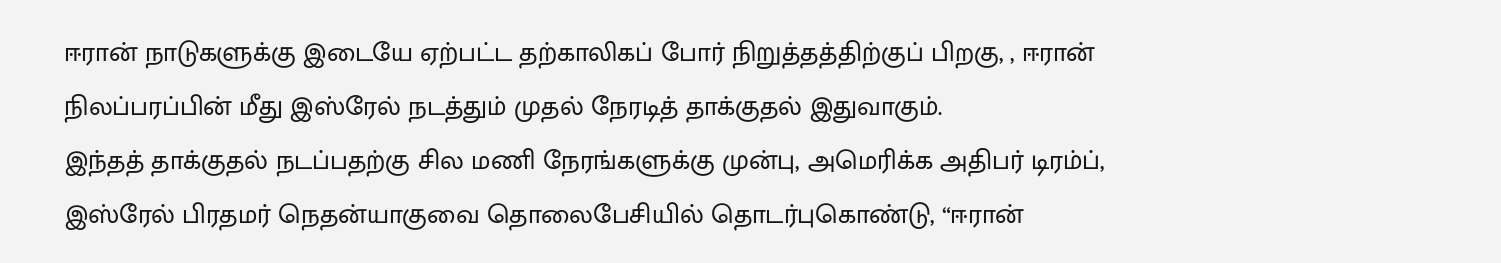ஈரான் நாடுகளுக்கு இடையே ஏற்பட்ட தற்காலிகப் போர் நிறுத்தத்திற்குப் பிறகு, , ஈரான் நிலப்பரப்பின் மீது இஸ்ரேல் நடத்தும் முதல் நேரடித் தாக்குதல் இதுவாகும்.
இந்தத் தாக்குதல் நடப்பதற்கு சில மணி நேரங்களுக்கு முன்பு, அமெரிக்க அதிபர் டிரம்ப், இஸ்ரேல் பிரதமர் நெதன்யாகுவை தொலைபேசியில் தொடர்புகொண்டு, “ஈரான்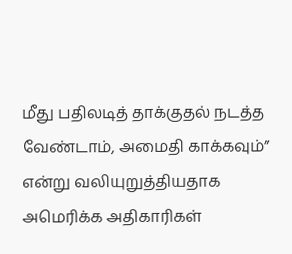மீது பதிலடித் தாக்குதல் நடத்த வேண்டாம், அமைதி காக்கவும்” என்று வலியுறுத்தியதாக அமெரிக்க அதிகாரிகள்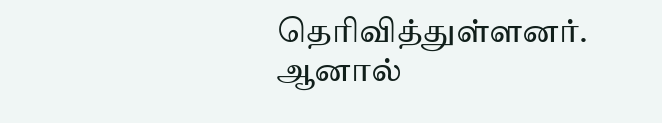தெரிவித்துள்ளனர்.
ஆனால்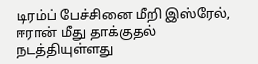டிரம்ப் பேச்சினை மீறி இஸ்ரேல், ஈரான் மீது தாக்குதல் நடத்தியுள்ளது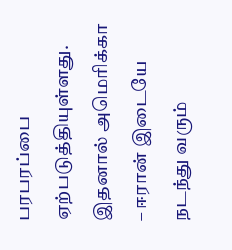பரபரப்பை ஏற்படுத்தியுள்ளது. இதனால் அமெரிக்கா – ஈரான் இடையே நடந்து வரும்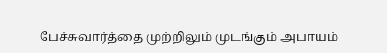பேச்சுவார்த்தை முற்றிலும் முடங்கும் அபாயம்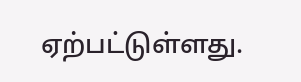ஏற்பட்டுள்ளது.